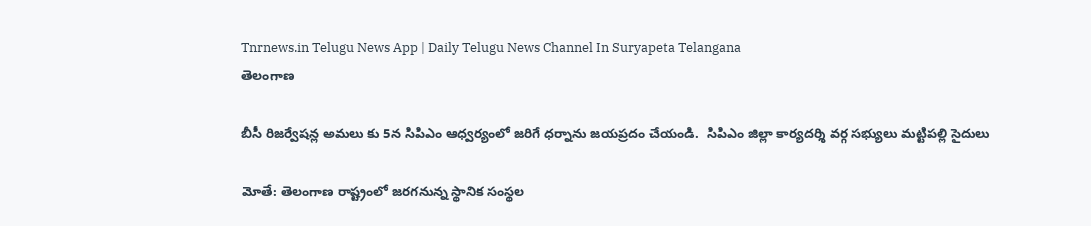Tnrnews.in Telugu News App | Daily Telugu News Channel In Suryapeta Telangana
తెలంగాణ

బీసీ రిజర్వేషన్ల అమలు కు 5న సిపిఎం ఆధ్వర్యంలో జరిగే ధర్నాను జయప్రదం చేయండి.  సిపిఎం జిల్లా కార్యదర్శి వర్గ సభ్యులు మట్టిపల్లి సైదులు

మోతే: తెలంగాణ రాష్ట్రంలో జరగనున్న స్థానిక సంస్థల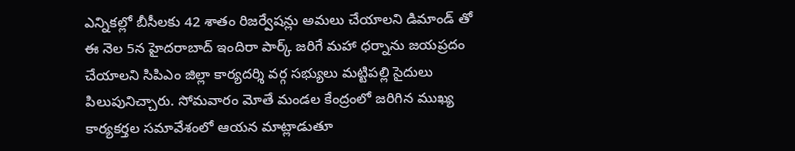ఎన్నికల్లో బీసీలకు 42 శాతం రిజర్వేషన్లు అమలు చేయాలని డిమాండ్ తో ఈ నెల 5న హైదరాబాద్ ఇందిరా పార్క్ జరిగే మహా ధర్నాను జయప్రదం చేయాలని సిపిఎం జిల్లా కార్యదర్శి వర్గ సభ్యులు మట్టిపల్లి సైదులు పిలుపునిచ్చారు. సోమవారం మోతే మండల కేంద్రంలో జరిగిన ముఖ్య కార్యకర్తల సమావేశంలో ఆయన మాట్లాడుతూ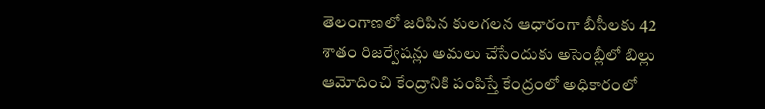తెలంగాణలో జరిపిన కులగలన ఆధారంగా బీసీలకు 42 శాతం రిజర్వేషన్లు అమలు చేసేందుకు అసెంబ్లీలో బిల్లు ఆమోదించి కేంద్రానికి పంపిస్తే కేంద్రంలో అధికారంలో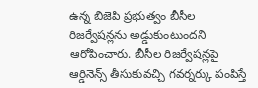ఉన్న బిజెపి ప్రభుత్వం బీసీల రిజర్వేషన్లను అడ్డుకుంటుందని ఆరోపించారు. బీసీల రిజర్వేషన్లపై ఆర్డినెన్స్ తీసుకువచ్చి గవర్నర్కు పంపిస్తే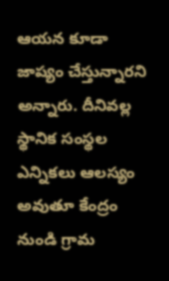ఆయన కూడా జాప్యం చేస్తున్నారని అన్నారు. దీనివల్ల స్థానిక సంస్థల ఎన్నికలు ఆలస్యం అవుతూ కేంద్రం నుండి గ్రామ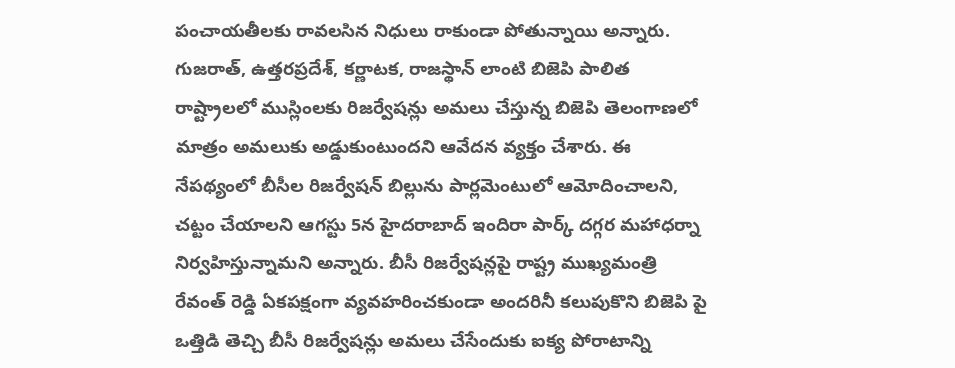పంచాయతీలకు రావలసిన నిధులు రాకుండా పోతున్నాయి అన్నారు. గుజరాత్, ఉత్తరప్రదేశ్, కర్ణాటక, రాజస్థాన్ లాంటి బిజెపి పాలిత రాష్ట్రాలలో ముస్లింలకు రిజర్వేషన్లు అమలు చేస్తున్న బిజెపి తెలంగాణలో మాత్రం అమలుకు అడ్డుకుంటుందని ఆవేదన వ్యక్తం చేశారు. ఈ నేపథ్యంలో బీసీల రిజర్వేషన్ బిల్లును పార్లమెంటులో ఆమోదించాలని, చట్టం చేయాలని ఆగస్టు 5న హైదరాబాద్ ఇందిరా పార్క్ దగ్గర మహాధర్నా నిర్వహిస్తున్నామని అన్నారు. బీసీ రిజర్వేషన్లపై రాష్ట్ర ముఖ్యమంత్రి రేవంత్ రెడ్డి ఏకపక్షంగా వ్యవహరించకుండా అందరినీ కలుపుకొని బిజెపి పై ఒత్తిడి తెచ్చి బీసీ రిజర్వేషన్లు అమలు చేసేందుకు ఐక్య పోరాటాన్ని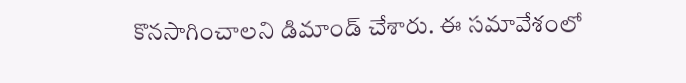కొనసాగించాలని డిమాండ్ చేశారు. ఈ సమావేశంలో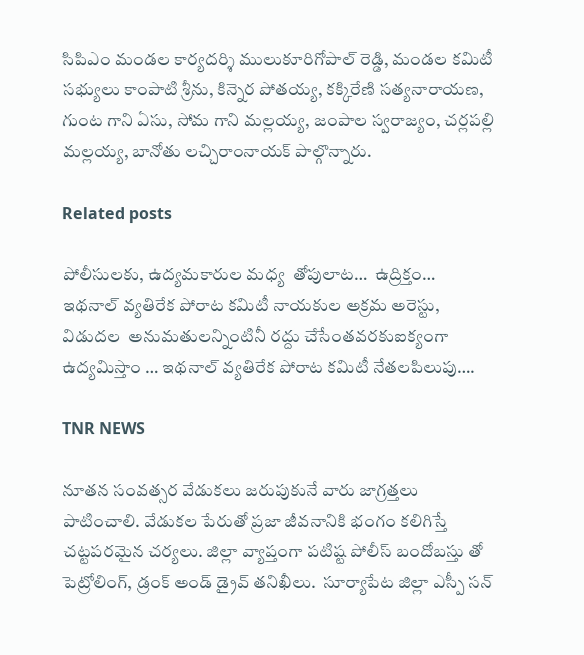సిపిఎం మండల కార్యదర్శి ములుకూరిగోపాల్ రెడ్డి, మండల కమిటీ సభ్యులు కాంపాటి శ్రీను, కిన్నెర పోతయ్య, కక్కిరేణి సత్యనారాయణ, గుంట గాని ఏసు, సోమ గాని మల్లయ్య, జంపాల స్వరాజ్యం, చర్లపల్లి మల్లయ్య, బానోతు లచ్చిరాంనాయక్ పాల్గొన్నారు.

Related posts

పోలీసులకు, ఉద్యమకారుల మధ్య  తోపులాట…  ఉద్రిక్తం…  ఇథనాల్ వ్యతిరేక పోరాట కమిటీ నాయకుల అక్రమ అరెస్టు, విడుదల  అనుమతులన్నింటినీ రద్దు చేసేంతవరకుఐక్యంగా ఉద్యమిస్తాం … ఇథనాల్ వ్యతిరేక పోరాట కమిటీ నేతలపిలుపు….

TNR NEWS

నూతన సంవత్సర వేడుకలు జరుపుకునే వారు జాగ్రత్తలు పాటించాలి. వేడుకల పేరుతో ప్రజా జీవనానికి భంగం కలిగిస్తే చట్టపరమైన చర్యలు. జిల్లా వ్యాప్తంగా పటిష్ట పోలీస్ బందోబస్తు తో పెట్రోలింగ్, డ్రంక్ అండ్ డ్రైవ్ తనిఖీలు.  సూర్యాపేట జిల్లా ఎస్పీ సన్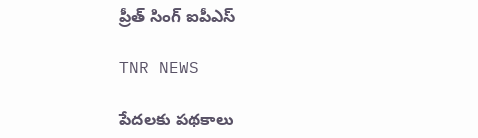ప్రీత్ సింగ్ ఐపీఎస్ ‌

TNR NEWS

పేదలకు పథకాలు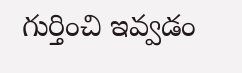గుర్తించి ఇవ్వడం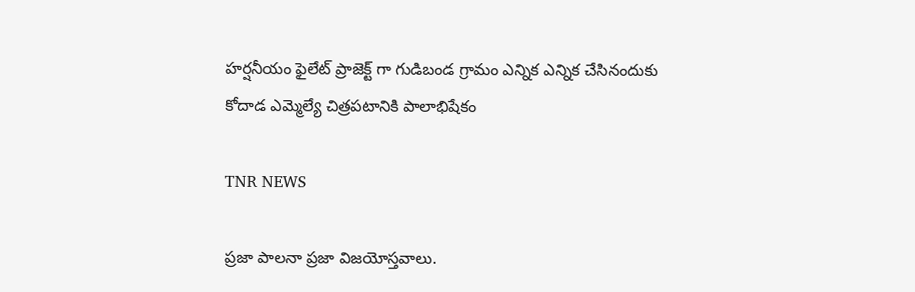హర్షనీయం ఫైలేట్ ప్రాజెక్ట్ గా గుడిబండ గ్రామం ఎన్నిక ఎన్నిక చేసినందుకు కోదాడ ఎమ్మెల్యే చిత్రపటానికి పాలాభిషేకం

TNR NEWS

ప్రజా పాలనా ప్రజా విజయోస్తవాలు.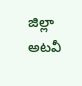జిల్లా అటవీ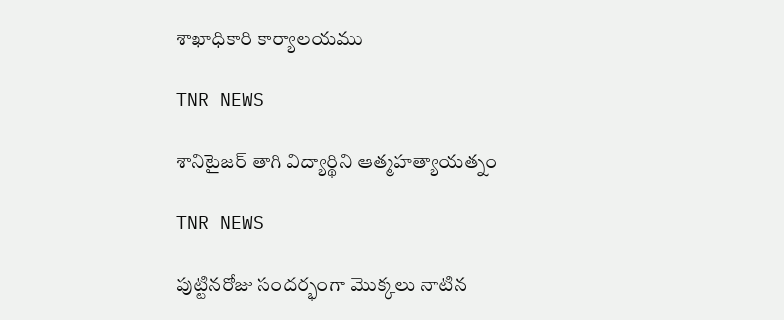శాఖాధికారి కార్యాలయము

TNR NEWS

శానిటైజర్ తాగి విద్యార్థిని ఆత్మహత్యాయత్నం

TNR NEWS

పుట్టినరోజు సందర్భంగా మొక్కలు నాటిన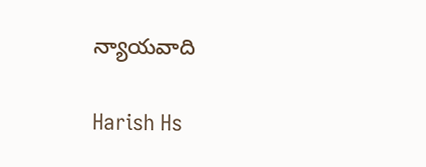న్యాయవాది

Harish Hs